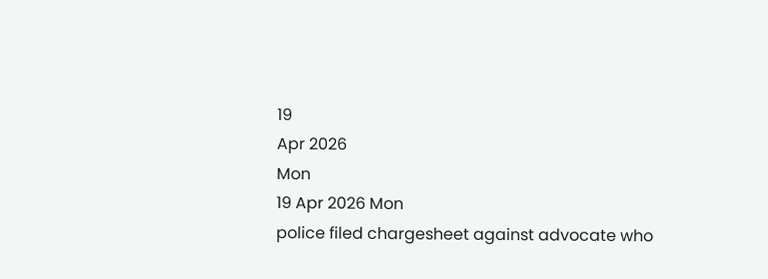19
Apr 2026
Mon
19 Apr 2026 Mon
police filed chargesheet against advocate who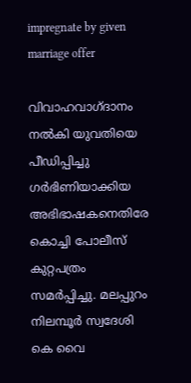impregnate by given marriage offer

വിവാഹവാഗ്ദാനം നല്‍കി യുവതിയെ പീഡിപ്പിച്ചു ഗര്‍ഭിണിയാക്കിയ അഭിഭാഷകനെതിരേ കൊച്ചി പോലീസ് കുറ്റപത്രം സമര്‍പ്പിച്ചു. മലപ്പുറം നിലമ്പൂര്‍ സ്വദേശി കെ വൈ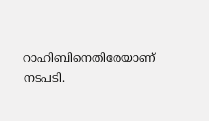റാഹിബിനെതിരേയാണ് നടപടി.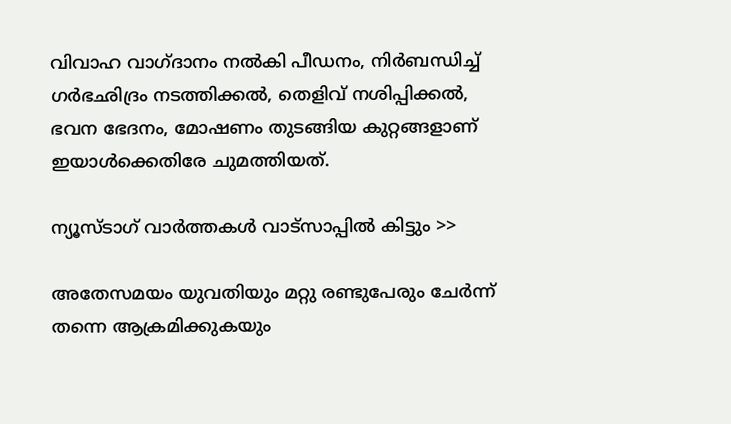വിവാഹ വാഗ്ദാനം നല്‍കി പീഡനം, നിര്‍ബന്ധിച്ച് ഗര്‍ഭഛിദ്രം നടത്തിക്കല്‍, തെളിവ് നശിപ്പിക്കല്‍, ഭവന ഭേദനം, മോഷണം തുടങ്ങിയ കുറ്റങ്ങളാണ് ഇയാള്‍ക്കെതിരേ ചുമത്തിയത്.

ന്യൂസ്ടാഗ് വാര്‍ത്തകള്‍ വാട്‌സാപ്പില്‍ കിട്ടും >>

അതേസമയം യുവതിയും മറ്റു രണ്ടുപേരും ചേര്‍ന്ന് തന്നെ ആക്രമിക്കുകയും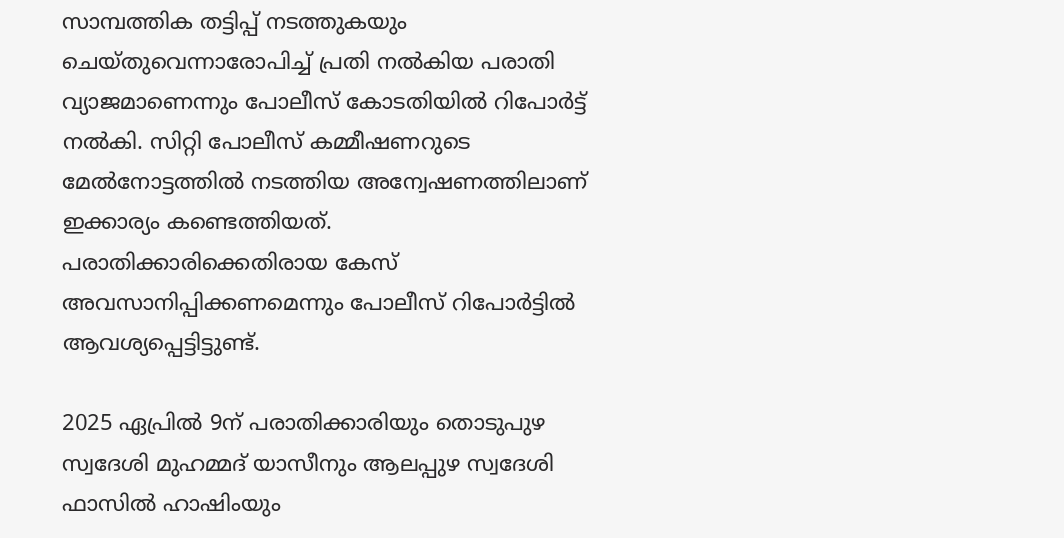സാമ്പത്തിക തട്ടിപ്പ് നടത്തുകയും ചെയ്തുവെന്നാരോപിച്ച് പ്രതി നല്‍കിയ പരാതി വ്യാജമാണെന്നും പോലീസ് കോടതിയില്‍ റിപോര്‍ട്ട് നല്‍കി. സിറ്റി പോലീസ് കമ്മീഷണറുടെ മേല്‍നോട്ടത്തില്‍ നടത്തിയ അന്വേഷണത്തിലാണ് ഇക്കാര്യം കണ്ടെത്തിയത്. പരാതിക്കാരിക്കെതിരായ കേസ് അവസാനിപ്പിക്കണമെന്നും പോലീസ് റിപോര്‍ട്ടില്‍ ആവശ്യപ്പെട്ടിട്ടുണ്ട്.

2025 ഏപ്രില്‍ 9ന് പരാതിക്കാരിയും തൊടുപുഴ സ്വദേശി മുഹമ്മദ് യാസീനും ആലപ്പുഴ സ്വദേശി ഫാസില്‍ ഹാഷിംയും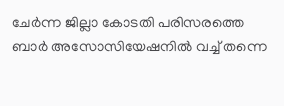ചേര്‍ന്ന ജില്ലാ കോടതി പരിസരത്തെ ബാര്‍ അസോസിയേഷനില്‍ വച്ച് തന്നെ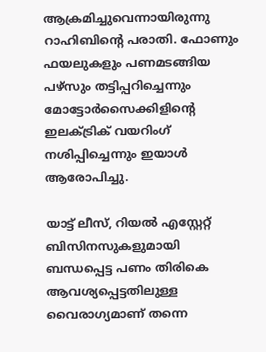ആക്രമിച്ചുവെന്നായിരുന്നു റാഹിബിന്റെ പരാതി. ഫോണും ഫയലുകളും പണമടങ്ങിയ പഴ്‌സും തട്ടിപ്പറിച്ചെന്നും മോട്ടോര്‍സൈക്കിളിന്റെ ഇലക്ട്രിക് വയറിംഗ് നശിപ്പിച്ചെന്നും ഇയാള്‍ ആരോപിച്ചു.

യാട്ട് ലീസ്, റിയല്‍ എസ്റ്റേറ്റ് ബിസിനസുകളുമായി ബന്ധപ്പെട്ട പണം തിരികെ ആവശ്യപ്പെട്ടതിലുള്ള വൈരാഗ്യമാണ് തന്നെ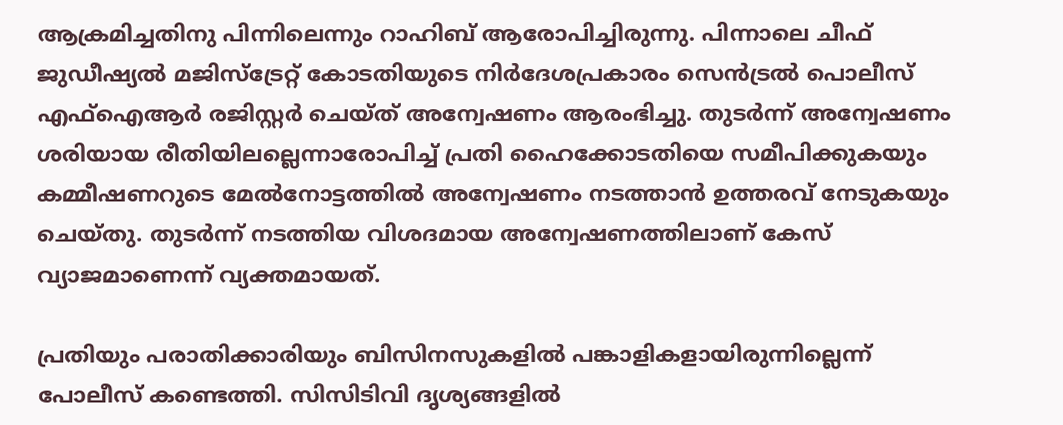ആക്രമിച്ചതിനു പിന്നിലെന്നും റാഹിബ് ആരോപിച്ചിരുന്നു. പിന്നാലെ ചീഫ് ജുഡീഷ്യല്‍ മജിസ്‌ട്രേറ്റ് കോടതിയുടെ നിര്‍ദേശപ്രകാരം സെന്‍ട്രല്‍ പൊലീസ് എഫ്‌ഐആര്‍ രജിസ്റ്റര്‍ ചെയ്ത് അന്വേഷണം ആരംഭിച്ചു. തുടര്‍ന്ന് അന്വേഷണം ശരിയായ രീതിയിലല്ലെന്നാരോപിച്ച് പ്രതി ഹൈക്കോടതിയെ സമീപിക്കുകയും കമ്മീഷണറുടെ മേല്‍നോട്ടത്തില്‍ അന്വേഷണം നടത്താന്‍ ഉത്തരവ് നേടുകയും ചെയ്തു. തുടര്‍ന്ന് നടത്തിയ വിശദമായ അന്വേഷണത്തിലാണ് കേസ് വ്യാജമാണെന്ന് വ്യക്തമായത്.

പ്രതിയും പരാതിക്കാരിയും ബിസിനസുകളില്‍ പങ്കാളികളായിരുന്നില്ലെന്ന് പോലീസ് കണ്ടെത്തി. സിസിടിവി ദൃശ്യങ്ങളില്‍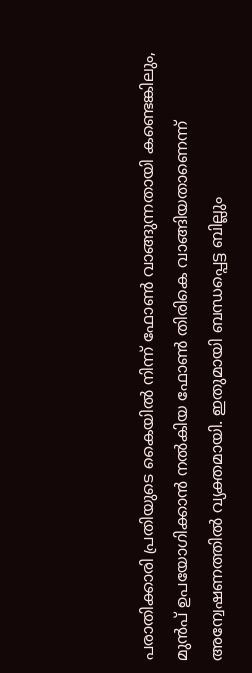പരാതിക്കാരി പ്രതിയുടെ കൈയില്‍ നിന്ന് ഫോണ്‍ വാങ്ങുന്നതായി കണ്ടെങ്കിലും, മുന്‍പ് ഉപയോഗിക്കാന്‍ നല്‍കിയ ഫോണ്‍ തിരികെ വാങ്ങിയതാണെന്ന് അന്വേഷണത്തില്‍ വ്യക്തമായി. ഇതുമായി ബന്ധപ്പെട്ട ബില്ലും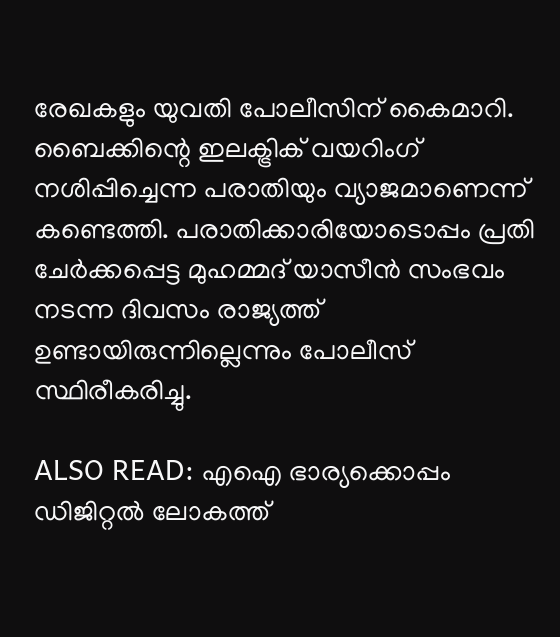രേഖകളും യുവതി പോലീസിന് കൈമാറി. ബൈക്കിന്റെ ഇലക്ട്രിക് വയറിംഗ് നശിപ്പിച്ചെന്ന പരാതിയും വ്യാജമാണെന്ന് കണ്ടെത്തി. പരാതിക്കാരിയോടൊപ്പം പ്രതി ചേര്‍ക്കപ്പെട്ട മുഹമ്മദ് യാസീന്‍ സംഭവം നടന്ന ദിവസം രാജ്യത്ത് ഉണ്ടായിരുന്നില്ലെന്നും പോലീസ് സ്ഥിരീകരിച്ചു.

ALSO READ: എഐ ഭാര്യക്കൊപ്പം ഡിജിറ്റല്‍ ലോകത്ത്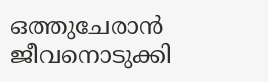ഒത്തുചേരാന്‍ ജീവനൊടുക്കി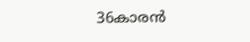36കാരന്‍